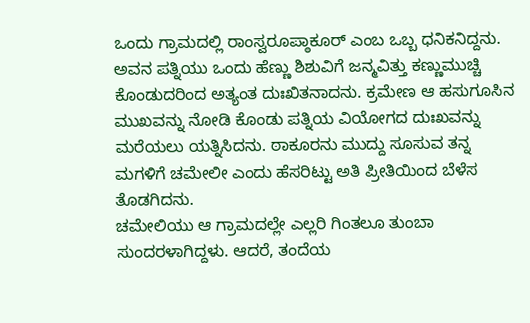ಒಂದು ಗ್ರಾಮದಲ್ಲಿ ರಾಂಸ್ವರೂಪ್ಠಾಕೂರ್ ಎಂಬ ಒಬ್ಬ ಧನಿಕನಿದ್ದನು. ಅವನ ಪತ್ನಿಯು ಒಂದು ಹೆಣ್ಣು ಶಿಶುವಿಗೆ ಜನ್ಮವಿತ್ತು ಕಣ್ಣುಮುಚ್ಚಿ ಕೊಂಡುದರಿಂದ ಅತ್ಯಂತ ದುಃಖಿತನಾದನು. ಕ್ರಮೇಣ ಆ ಹಸುಗೂಸಿನ ಮುಖವನ್ನು ನೋಡಿ ಕೊಂಡು ಪತ್ನಿಯ ವಿಯೋಗದ ದುಃಖವನ್ನು ಮರೆಯಲು ಯತ್ನಿಸಿದನು. ಠಾಕೂರನು ಮುದ್ದು ಸೂಸುವ ತನ್ನ ಮಗಳಿಗೆ ಚಮೇಲೀ ಎಂದು ಹೆಸರಿಟ್ಟು ಅತಿ ಪ್ರೀತಿಯಿಂದ ಬೆಳೆಸ ತೊಡಗಿದನು.
ಚಮೇಲಿಯು ಆ ಗ್ರಾಮದಲ್ಲೇ ಎಲ್ಲರಿ ಗಿಂತಲೂ ತುಂಬಾ ಸುಂದರಳಾಗಿದ್ದಳು. ಆದರೆ, ತಂದೆಯ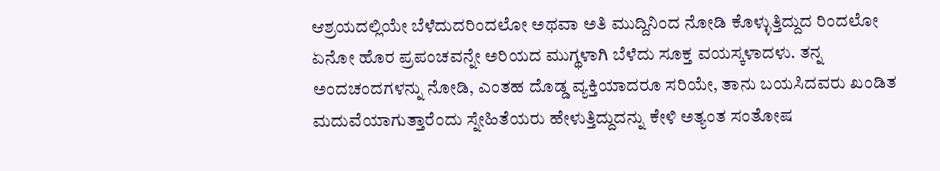ಆಶ್ರಯದಲ್ಲಿಯೇ ಬೆಳೆದುದರಿಂದಲೋ ಅಥವಾ ಅತಿ ಮುದ್ದಿನಿಂದ ನೋಡಿ ಕೊಳ್ಳುತ್ತಿದ್ದುದ ರಿಂದಲೋ ಏನೋ ಹೊರ ಪ್ರಪಂಚವನ್ನೇ ಅರಿಯದ ಮುಗ್ಥಳಾಗಿ ಬೆಳೆದು ಸೂಕ್ತ ವಯಸ್ಕಳಾದಳು. ತನ್ನ ಅಂದಚಂದಗಳನ್ನು ನೋಡಿ, ಎಂತಹ ದೊಡ್ಡ ವ್ಯಕ್ತಿಯಾದರೂ ಸರಿಯೇ, ತಾನು ಬಯಸಿದವರು ಖಂಡಿತ ಮದುವೆಯಾಗುತ್ತಾರೆಂದು ಸ್ನೇಹಿತೆಯರು ಹೇಳುತ್ತಿದ್ದುದನ್ನು ಕೇಳಿ ಅತ್ಯಂತ ಸಂತೋಷ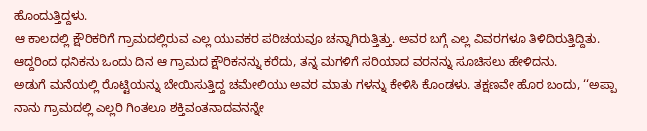ಹೊಂದುತ್ತಿದ್ದಳು.
ಆ ಕಾಲದಲ್ಲಿ ಕ್ಷೌರಿಕರಿಗೆ ಗ್ರಾಮದಲ್ಲಿರುವ ಎಲ್ಲ ಯುವಕರ ಪರಿಚಯವೂ ಚನ್ನಾಗಿರುತ್ತಿತ್ತು. ಅವರ ಬಗ್ಗೆ ಎಲ್ಲ ವಿವರಗಳೂ ತಿಳಿದಿರುತ್ತಿದ್ದಿತು. ಆದ್ದರಿಂದ ಧನಿಕನು ಒಂದು ದಿನ ಆ ಗ್ರಾಮದ ಕ್ಷೌರಿಕನನ್ನು ಕರೆದು, ತನ್ನ ಮಗಳಿಗೆ ಸರಿಯಾದ ವರನನ್ನು ಸೂಚಿಸಲು ಹೇಳಿದನು.
ಅಡುಗೆ ಮನೆಯಲ್ಲಿ ರೊಟ್ಟಿಯನ್ನು ಬೇಯಿಸುತ್ತಿದ್ದ ಚಮೇಲಿಯು ಅವರ ಮಾತು ಗಳನ್ನು ಕೇಳಿಸಿ ಕೊಂಡಳು. ತಕ್ಷಣವೇ ಹೊರ ಬಂದು, ‘‘ಅಪ್ಪಾ ನಾನು ಗ್ರಾಮದಲ್ಲಿ ಎಲ್ಲರಿ ಗಿಂತಲೂ ಶಕ್ತಿವಂತನಾದವನನ್ನೇ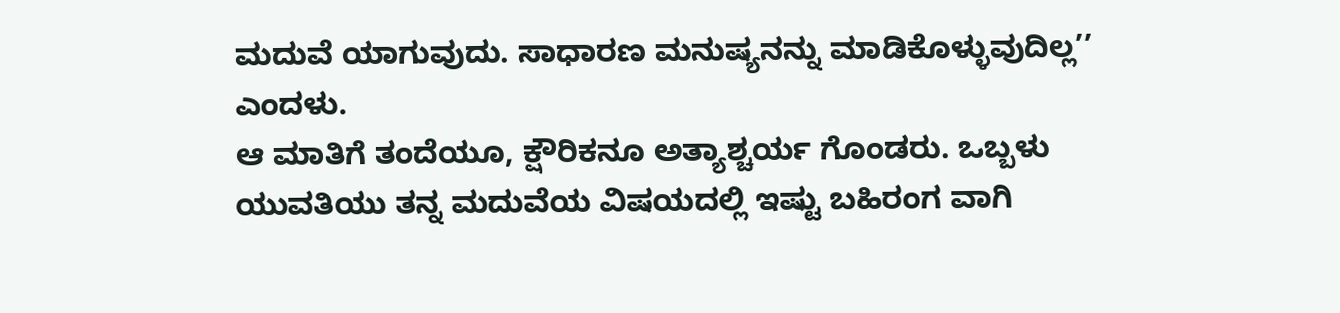ಮದುವೆ ಯಾಗುವುದು. ಸಾಧಾರಣ ಮನುಷ್ಯನನ್ನು ಮಾಡಿಕೊಳ್ಳುವುದಿಲ್ಲ’’ ಎಂದಳು.
ಆ ಮಾತಿಗೆ ತಂದೆಯೂ, ಕ್ಷೌರಿಕನೂ ಅತ್ಯಾಶ್ಚರ್ಯ ಗೊಂಡರು. ಒಬ್ಬಳು ಯುವತಿಯು ತನ್ನ ಮದುವೆಯ ವಿಷಯದಲ್ಲಿ ಇಷ್ಟು ಬಹಿರಂಗ ವಾಗಿ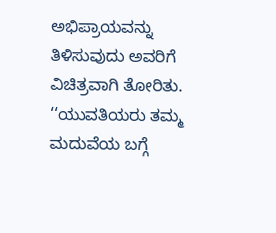ಅಭಿಪ್ರಾಯವನ್ನು ತಿಳಿಸುವುದು ಅವರಿಗೆ ವಿಚಿತ್ರವಾಗಿ ತೋರಿತು.
‘‘ಯುವತಿಯರು ತಮ್ಮ ಮದುವೆಯ ಬಗ್ಗೆ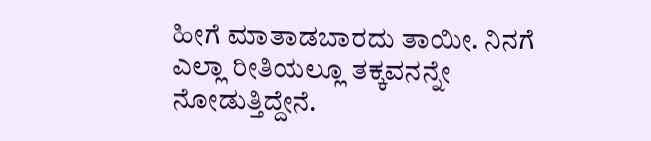ಹೀಗೆ ಮಾತಾಡಬಾರದು ತಾಯೀ. ನಿನಗೆ ಎಲ್ಲಾ ರೀತಿಯಲ್ಲೂ ತಕ್ಕವನನ್ನೇ ನೋಡುತ್ತಿದ್ದೇನೆ.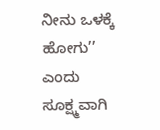ನೀನು ಒಳಕ್ಕೆ ಹೋಗು’’ ಎಂದು ಸೂಕ್ಷ್ಮವಾಗಿ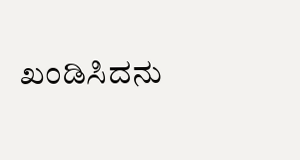ಖಂಡಿಸಿದನು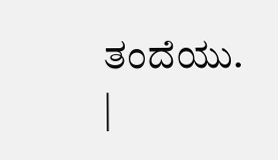ತಂದೆಯು.
|